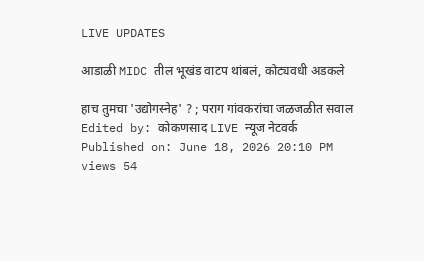LIVE UPDATES

आडाळी MIDC तील भूखंड वाटप थांबलं, कोट्यवधी अडकले

हाच तुमचा 'उद्योगस्नेह' ? ; पराग गांवकरांचा जळजळीत सवाल
Edited by: कोकणसाद LIVE न्यूज नेटवर्क
Published on: June 18, 2026 20:10 PM
views 54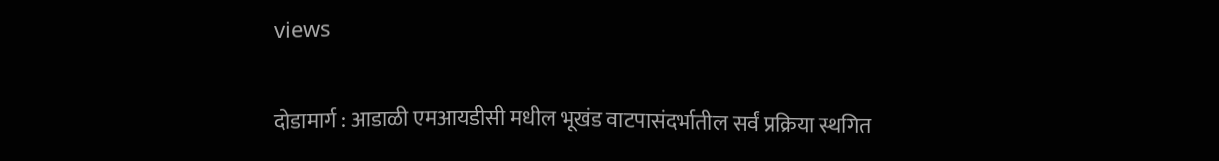views

दोडामार्ग : आडाळी एमआयडीसी मधील भूखंड वाटपासंदर्भातील सर्वं प्रक्रिया स्थगित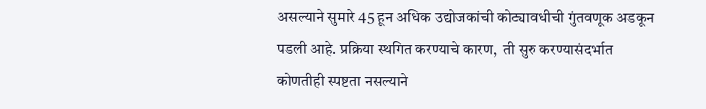असल्याने सुमारे 45 हून अधिक उद्योजकांची कोट्यावधीची गुंतवणूक अडकून पडली आहे. प्रक्रिया स्थगित करण्याचे कारण,  ती सुरु करण्यासंदर्भात कोणतीही स्पष्टता नसल्याने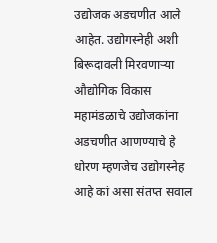उद्योजक अडचणीत आले आहेत. उद्योगस्नेही अशी बिरूदावली मिरवणाऱ्या औद्योगिक विकास महामंडळाचे उद्योजकांना अडचणीत आणण्याचे हे धोरण म्हणजेच उद्योगस्नेह आहे कां असा संतप्त सवाल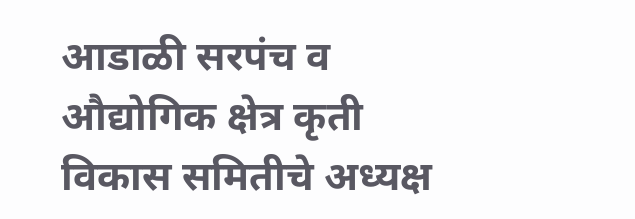आडाळी सरपंच व औद्योगिक क्षेत्र कृती विकास समितीचे अध्यक्ष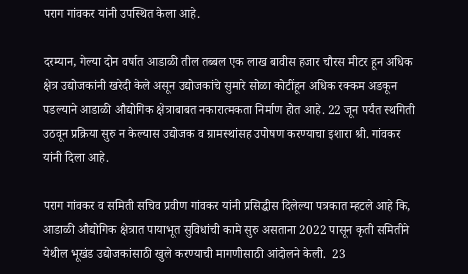पराग गांवकर यांनी उपस्थित केला आहे.

दरम्यान, गेल्या दोन वर्षात आडाळी तील तब्बल एक लाख बावीस हजार चौरस मीटर हून अधिक क्षेत्र उद्योजकांनी खरेदी केले असून उद्योजकांचे सुमारे सोळा कोटींहून अधिक रक्कम अडकून पडल्याने आडाळी औद्योगिक क्षेत्राबाबत नकारात्मकता निर्माण होत आहे. 22 जून पर्यंत स्थगिती उठवून प्रक्रिया सुरु न केल्यास उद्योजक व ग्रामस्थांसह उपोषण करण्याचा इशारा श्री. गांवकर यांनी दिला आहे.

पराग गांवकर व समिती सचिव प्रवीण गांवकर यांनी प्रसिद्धीस दिलेल्या पत्रकात म्हटले आहे कि, आडाळी औद्योगिक क्षेत्रात पायाभूत सुविधांची कामे सुरु असताना 2022 पासून कृती समितीने येथील भूखंड उद्योजकांसाठी खुले करण्याची मागणीसाठी आंदोलने केली.  23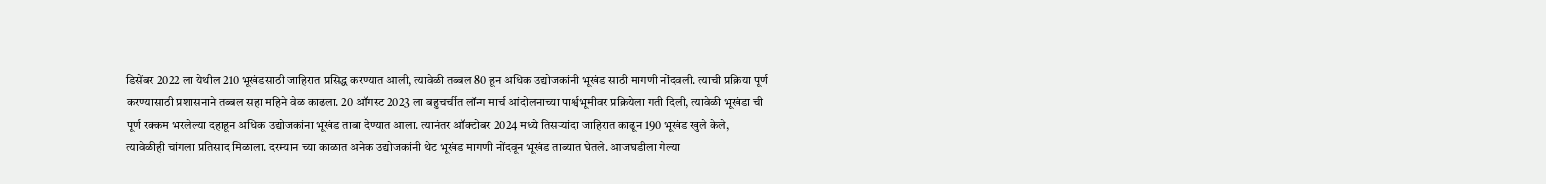डिसेंबर 2022 ला येथील 210 भूखंडसाठी जाहिरात प्रसिद्ध करण्यात आली, त्यावेळी तब्बल 80 हून अधिक उद्योजकांनी भूखंड साठी मागणी नोंदवली. त्याची प्रक्रिया पूर्ण करण्यासाठी प्रशासनाने तब्बल सहा महिने वेळ काढला. 20 ऑगस्ट 2023 ला बहुचर्चीत लॉन्ग मार्च आंदोलनाच्या पार्श्वभूमीवर प्रक्रियेला गती दिली, त्यावेळी भूखंडा ची पूर्ण रक्कम भरलेल्या दहाहून अधिक उद्योजकांना भूखंड ताबा देण्यात आला. त्यानंतर ऑक्टोबर 2024 मध्ये तिसऱ्यांदा जाहिरात काढून 190 भूखंड खुले केले, त्यावेळीही चांगला प्रतिसाद मिळाला. दरम्यान च्या काळात अनेक उद्योजकांनी थेट भूखंड मागणी नोंदवून भूखंड ताब्यात घेतले. आजघडीला गेल्या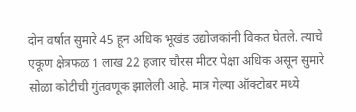दोन वर्षात सुमारे 45 हून अधिक भूखंड उद्योजकांनी विकत घेतले. त्याचे एकूण क्षेत्रफळ 1 लाख 22 हजार चौरस मीटर पेक्षा अधिक असून सुमारे सोळा कोटीची गुंतवणूक झालेली आहे. मात्र गेल्या ऑक्टोबर मध्ये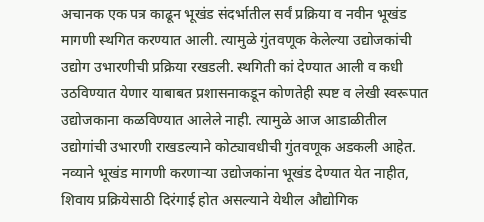अचानक एक पत्र काढून भूखंड संदर्भातील सर्वं प्रक्रिया व नवीन भूखंड मागणी स्थगित करण्यात आली. त्यामुळे गुंतवणूक केलेल्या उद्योजकांची उद्योग उभारणीची प्रक्रिया रखडली. स्थगिती कां देण्यात आली व कधी उठविण्यात येणार याबाबत प्रशासनाकडून कोणतेही स्पष्ट व लेखी स्वरूपात उद्योजकाना कळविण्यात आलेले नाही. त्यामुळे आज आडाळीतील उद्योगांची उभारणी राखडल्याने कोट्यावधीची गुंतवणूक अडकली आहेत. नव्याने भूखंड मागणी करणाऱ्या उद्योजकांना भूखंड देण्यात येत नाहीत, शिवाय प्रक्रियेसाठी दिरंगाई होत असल्याने येथील औद्योगिक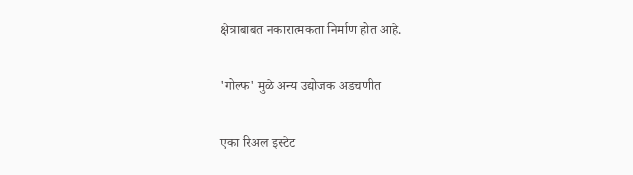क्षेत्राबाबत नकारात्मकता निर्माण होत आहे.

'गोल्फ' मुळे अन्य उद्योजक अडचणीत

एका रिअल इस्टेट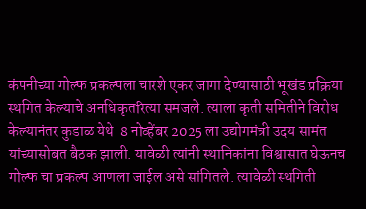कंपनीच्या गोल्फ प्रकल्पला चारशे एकर जागा देण्यासाठी भूखंड प्रक्रिया स्थगित केल्याचे अनधिकृतरित्या समजले. त्याला कृती समितीने विरोध केल्यानंतर कुडाळ येथे  8 नोव्हेंबर 2025 ला उद्योगमंत्री उदय सामंत यांच्यासोबत बैठक झाली. यावेळी त्यांनी स्थानिकांना विश्वासात घेऊनच गोल्फ चा प्रकल्प आणला जाईल असे सांगितले. त्यावेळी स्थगिती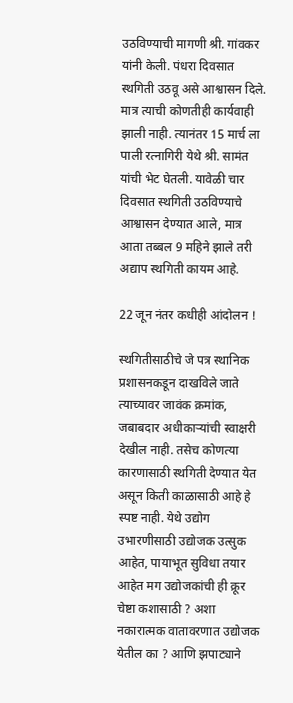उठविण्याची मागणी श्री. गांवकर यांनी केली. पंधरा दिवसात स्थगिती उठवू असे आश्वासन दिले. मात्र त्याची कोणतीही कार्यवाही झाली नाही. त्यानंतर 15 मार्च ला पाली रत्नागिरी येथे श्री. सामंत यांची भेट घेतली. यावेळी चार दिवसात स्थगिती उठविण्याचे आश्वासन देण्यात आले, मात्र आता तब्बल 9 महिने झाले तरी अद्याप स्थगिती कायम आहे.

22 जून नंतर कधीही आंदोलन !

स्थगितीसाठीचे जे पत्र स्थानिक प्रशासनकडून दाखविले जाते त्याच्यावर जावंक क्रमांक, जबाबदार अधीकाऱ्यांची स्वाक्षरी देखील नाही. तसेच कोणत्या कारणासाठी स्थगिती देण्यात येत असून किती काळासाठी आहे हे स्पष्ट नाही. येथे उद्योग उभारणीसाठी उद्योजक उत्सुक आहेत, पायाभूत सुविधा तयार आहेत मग उद्योजकांची ही क्रूर चेष्टा कशासाठी ? अशा नकारात्मक वातावरणात उद्योजक येतील का ? आणि झपाट्याने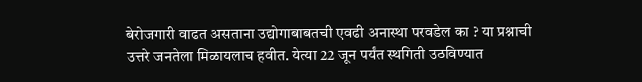बेरोजगारी वाढत असताना उद्योगाबाबतची एवढी अनास्था परवडेल का ? या प्रश्नाची उत्तरे जनतेला मिळायलाच हवीत. येत्या 22 जून पर्यंत स्थगिती उठविण्यात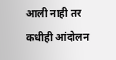आली नाही तर कधीही आंदोलन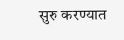सुरु करण्यात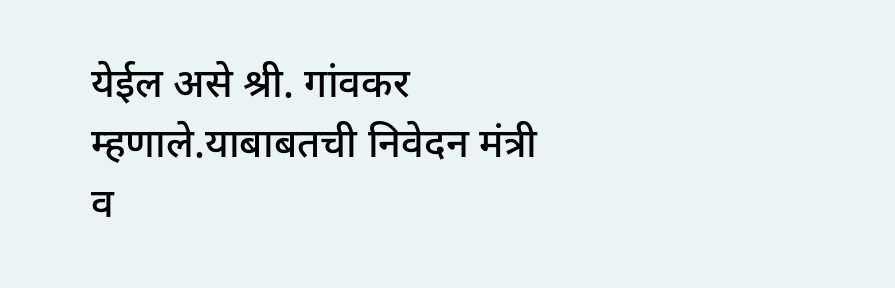येईल असे श्री. गांवकर म्हणाले.याबाबतची निवेदन मंत्री व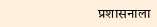प्रशासनाला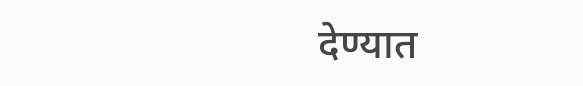देण्यात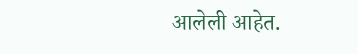आलेली आहेत.